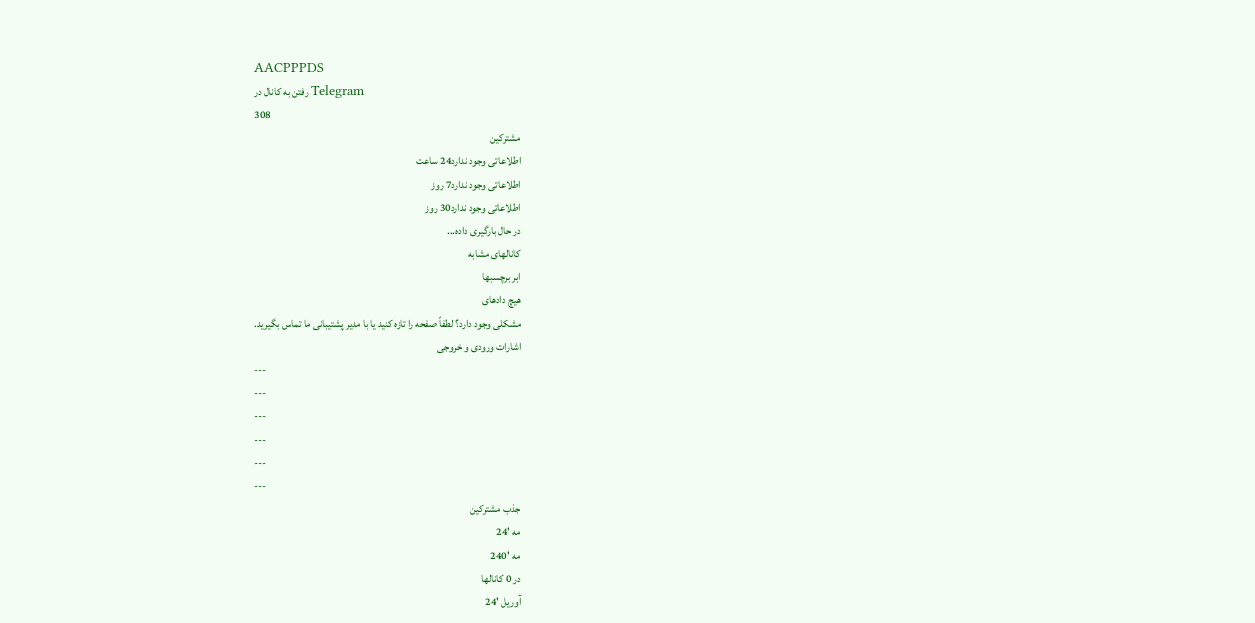AACPPPDS
رفتن به کانال در Telegram
308
مشترکین
اطلاعاتی وجود ندارد24 ساعت
اطلاعاتی وجود ندارد7 روز
اطلاعاتی وجود ندارد30 روز
در حال بارگیری داده...
کانالهای مشابه
ابر برچسبها
هیچ دادهای
مشکلی وجود دارد؟ لطفاً صفحه را تازه کنید یا با مدیر پشتیبانی ما تماس بگیرید.
اشارات ورودی و خروجی
---
---
---
---
---
---
جذب مشترکین
مه '24
مه '240
در 0 کانالها
آوریل '24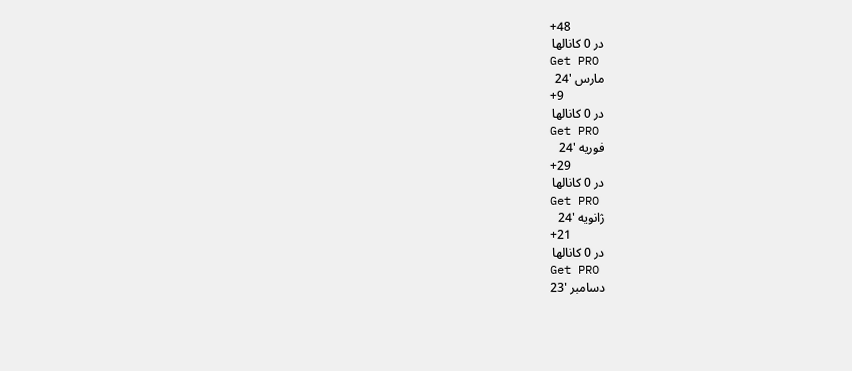+48
در 0 کانالها
Get PRO
مارس '24
+9
در 0 کانالها
Get PRO
فوریه '24
+29
در 0 کانالها
Get PRO
ژانویه '24
+21
در 0 کانالها
Get PRO
دسامبر '23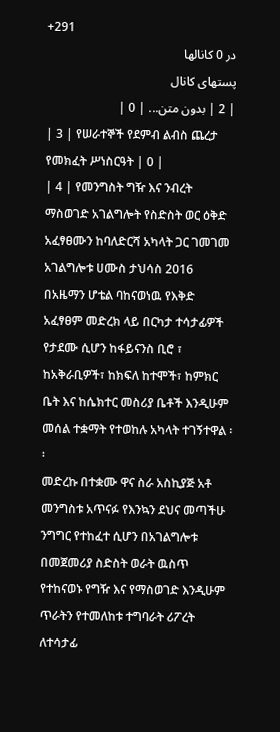+291
در 0 کانالها
پستهای کانال
| 2 | بدون متن... | 0 |
| 3 | የሠራተኞች የደምብ ልብስ ጨረታ የመክፈት ሥነስርዓት | 0 |
| 4 | የመንግስት ግዥ እና ንብረት ማስወገድ አገልግሎት የስድስት ወር ዕቅድ አፈፃፀሙን ከባለድርሻ አካላት ጋር ገመገመ
አገልግሎቱ ሀሙስ ታህሳስ 2016 በአዜማን ሆቴል ባከናወነዉ የእቅድ አፈፃፀም መድረክ ላይ በርካታ ተሳታፊዎች የታደሙ ሲሆን ከፋይናንስ ቢሮ ፣ ከአቅራቢዎች፣ ከክፍለ ከተሞች፣ ከምክር ቤት እና ከሴክተር መስሪያ ቤቶች እንዲሁም መሰል ተቋማት የተወከሉ አካላት ተገኝተዋል ፡፡
መድረኩ በተቋሙ ዋና ስራ አስኪያጅ አቶ መንግስቱ አጥናፉ የእንኳን ደህና መጣችሁ ንግግር የተከፈተ ሲሆን በአገልግሎቱ በመጀመሪያ ስድስት ወራት ዉስጥ የተከናወኑ የግዥ እና የማስወገድ እንዲሁም ጥራትን የተመለከቱ ተግባራት ሪፖረት ለተሳታፊ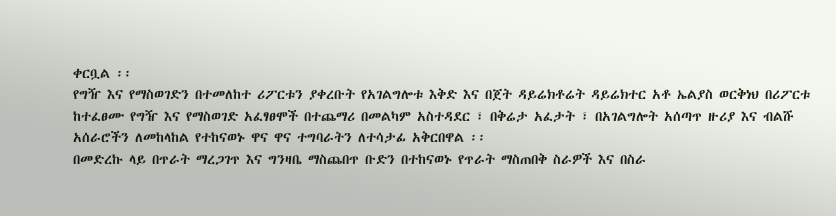ቀርቧል ፡፡
የግዥ እና የማስወገድን በተመለከተ ሪፖርቱን ያቀረቡት የአገልግሎቱ እቅድ እና በጀት ዳይሬክቶሬት ዳይሬክተር አቶ ኤልያስ ወርቅነህ በሪፖርቱ ከተፈፀሙ የግዥ እና የማስወገድ አፈፃፀሞች በተጨማሪ በመልካም አስተዳደር ፣ በቅሬታ አፈታት ፣ በአገልግሎት አሰጣጥ ዙሪያ እና ብልሹ አሰራሮችን ለመከላከል የተከናወኑ ዋና ዋና ተግባራትን ለተሳታፊ አቅርበዋል ፡፡
በመድረኩ ላይ በጥራት ማረጋገጥ እና ግንዛቤ ማስጨበጥ ቡድን በተከናወኑ የጥራት ማስጠበቅ ስራዎች እና በስራ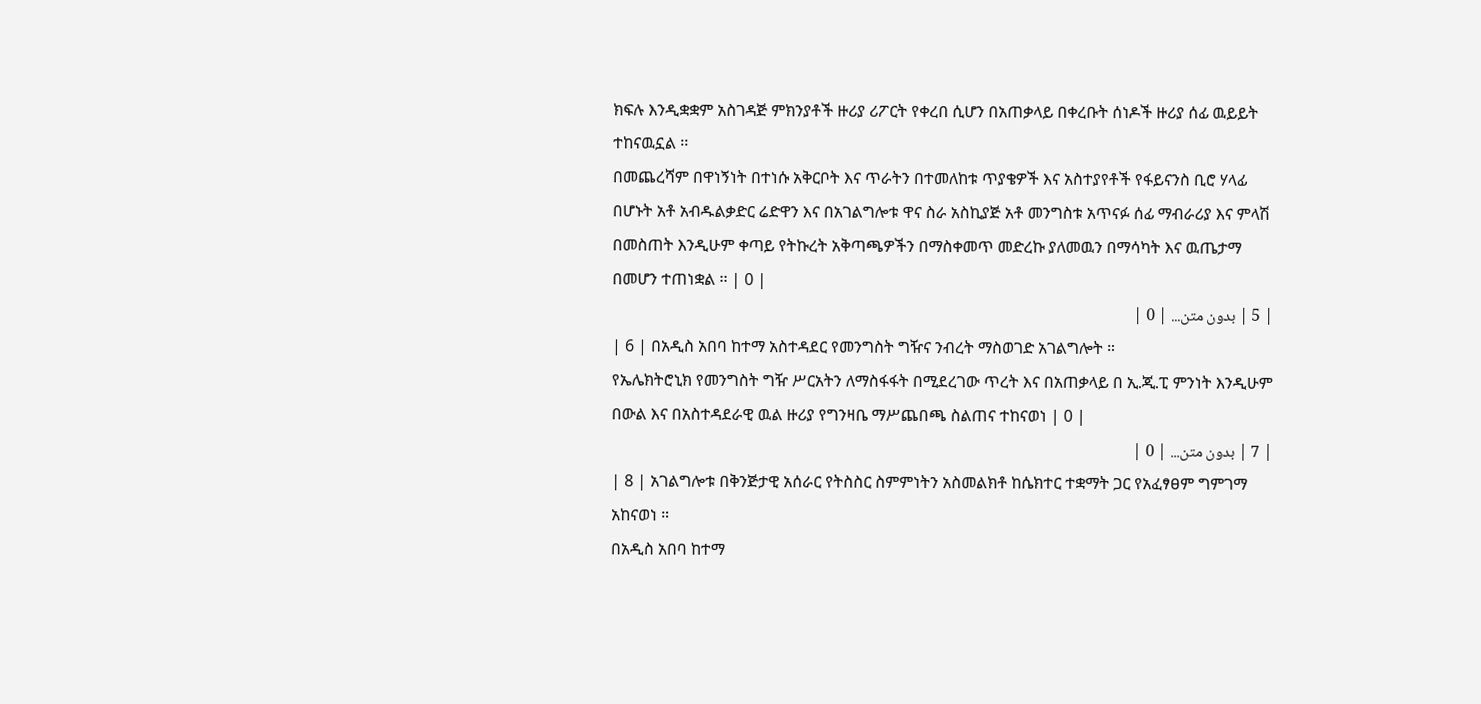ክፍሉ እንዲቋቋም አስገዳጅ ምክንያቶች ዙሪያ ሪፖርት የቀረበ ሲሆን በአጠቃላይ በቀረቡት ሰነዶች ዙሪያ ሰፊ ዉይይት ተከናዉኗል ፡፡
በመጨረሻም በዋነኝነት በተነሱ አቅርቦት እና ጥራትን በተመለከቱ ጥያቄዎች እና አስተያየቶች የፋይናንስ ቢሮ ሃላፊ በሆኑት አቶ አብዱልቃድር ሬድዋን እና በአገልግሎቱ ዋና ስራ አስኪያጅ አቶ መንግስቱ አጥናፉ ሰፊ ማብራሪያ እና ምላሽ በመስጠት እንዲሁም ቀጣይ የትኩረት አቅጣጫዎችን በማስቀመጥ መድረኩ ያለመዉን በማሳካት እና ዉጤታማ በመሆን ተጠነቋል ፡፡ | 0 |
| 5 | بدون متن... | 0 |
| 6 | በአዲስ አበባ ከተማ አስተዳደር የመንግስት ግዥና ንብረት ማስወገድ አገልግሎት ።
የኤሌክትሮኒክ የመንግስት ግዥ ሥርአትን ለማስፋፋት በሚደረገው ጥረት እና በአጠቃላይ በ ኢ.ጂ.ፒ ምንነት እንዲሁም በውል እና በአስተዳደራዊ ዉል ዙሪያ የግንዛቤ ማሥጨበጫ ስልጠና ተከናወነ | 0 |
| 7 | بدون متن... | 0 |
| 8 | አገልግሎቱ በቅንጅታዊ አሰራር የትስስር ስምምነትን አስመልክቶ ከሴክተር ተቋማት ጋር የአፈፃፀም ግምገማ አከናወነ ።
በአዲስ አበባ ከተማ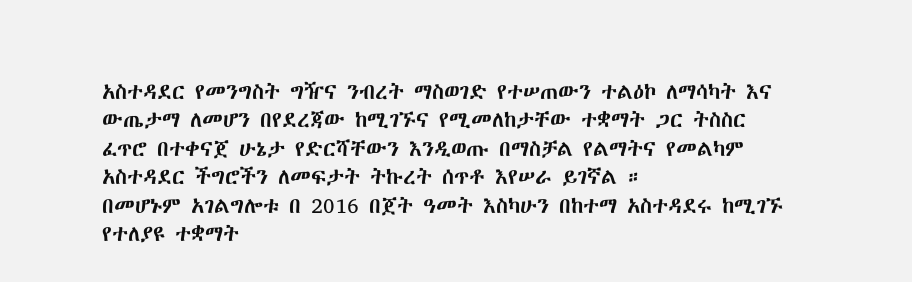አስተዳደር የመንግስት ግዥና ንብረት ማስወገድ የተሠጠውን ተልዕኮ ለማሳካት እና ውጤታማ ለመሆን በየደረጃው ከሚገኙና የሚመለከታቸው ተቋማት ጋር ትስስር ፈጥሮ በተቀናጀ ሁኔታ የድርሻቸውን እንዲወጡ በማስቻል የልማትና የመልካም አስተዳደር ችግሮችን ለመፍታት ትኩረት ሰጥቶ እየሠራ ይገኛል ።
በመሆኑም አገልግሎቱ በ 2016 በጀት ዓመት እስካሁን በከተማ አስተዳደሩ ከሚገኙ የተለያዩ ተቋማት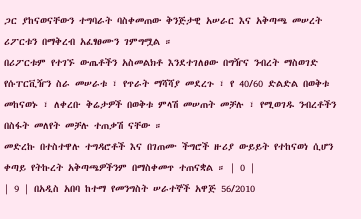ጋር ያከናወናቸውን ተግባራት ባስቀመጠው ቅንጅታዊ አሠራር እና አቅጣጫ መሠረት ሪፖርቱን በማቅረብ አፈፃፀሙን ገምግሟል ።
በሪፖርቱም የተገኙ ውጤቶችን አስመልክቶ እንደተገለፀው በግዥና ንብረት ማስወገድ የሱፐርቪዥን ስራ መሠራቱ ፣ የጥራት ማሻሻያ መደረጉ ፣ የ 40/60 ድልድል በወቅቱ መከናወኑ ፣ ለቀረቡ ቅሬታዎች በወቅቱ ምላሽ መሠጠት መቻሉ ፣ የሚወገዱ ንብረቶችን በስፋት መለየት መቻሉ ተጠቃሽ ናቸው ።
መድረኩ በተስተዋሉ ተግዳሮቶች እና በገጠሙ ችግሮች ዙሪያ ውይይት የተከናወነ ሲሆን ቀጣይ የትኩረት አቅጣጫዎችንም በማስቀመጥ ተጠናቋል ። | 0 |
| 9 | በአዲስ አበባ ከተማ የመንግስት ሠራተኞች አዋጅ 56/2010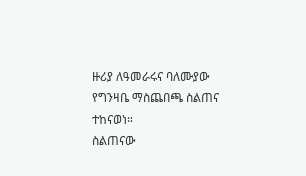ዙሪያ ለዓመራሩና ባለሙያው የግንዛቤ ማስጨበጫ ስልጠና ተከናወነ።
ስልጠናው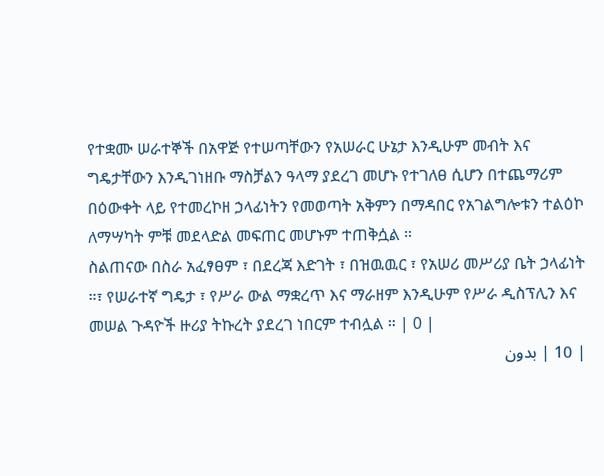የተቋሙ ሠራተኞች በአዋጅ የተሠጣቸውን የአሠራር ሁኔታ እንዲሁም መብት እና ግዴታቸውን እንዲገነዘቡ ማስቻልን ዓላማ ያደረገ መሆኑ የተገለፀ ሲሆን በተጨማሪም በዕውቀት ላይ የተመረኮዘ ኃላፊነትን የመወጣት አቅምን በማዳበር የአገልግሎቱን ተልዕኮ ለማሣካት ምቹ መደላድል መፍጠር መሆኑም ተጠቅሷል ።
ስልጠናው በስራ አፈፃፀም ፣ በደረጃ እድገት ፣ በዝዉዉር ፣ የአሠሪ መሥሪያ ቤት ኃላፊነት ።፣ የሠራተኛ ግዴታ ፣ የሥራ ውል ማቋረጥ እና ማራዘም እንዲሁም የሥራ ዲስፕሊን እና መሠል ጉዳዮች ዙሪያ ትኩረት ያደረገ ነበርም ተብሏል ። | 0 |
| 10 | بدون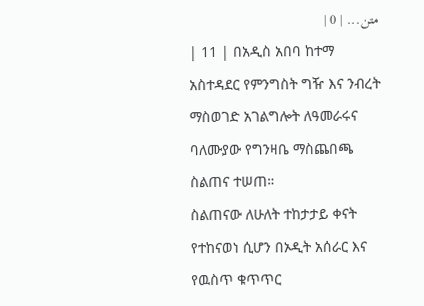متن... | 0 |
| 11 | በአዲስ አበባ ከተማ አስተዳደር የምንግስት ግዥ እና ንብረት ማስወገድ አገልግሎት ለዓመራሩና ባለሙያው የግንዛቤ ማስጨበጫ ስልጠና ተሠጠ።
ስልጠናው ለሁለት ተከታታይ ቀናት የተከናወነ ሲሆን በኦዲት አሰራር እና የዉስጥ ቁጥጥር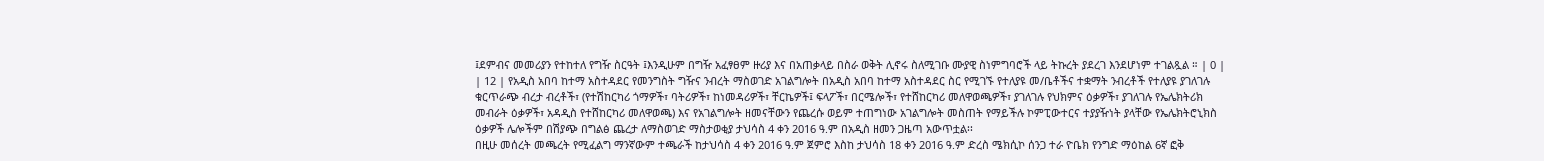፤ደምብና መመሪያን የተከተለ የግዥ ስርዓት ፤እንዲሁም በግዥ አፈፃፀም ዙሪያ እና በአጠቃላይ በስራ ወቅት ሊኖሩ ስለሚገቡ ሙያዊ ስነምግባሮች ላይ ትኩረት ያደረገ እንደሆነም ተገልጿል ። | 0 |
| 12 | የአዲስ አበባ ከተማ አስተዳደር የመንግስት ግዥና ንብረት ማስወገድ አገልግሎት በአዲስ አበባ ከተማ አስተዳደር ስር የሚገኙ የተለያዩ መ/ቤቶችና ተቋማት ንብረቶች የተለያዩ ያገለገሉ ቁርጥራጭ ብረታ ብረቶች፣ (የተሽከርካሪ ጎማዎች፣ ባትሪዎች፣ ከነመዳሪዎች፣ ቸርኬዎች፤ ፍላፖች፣ በርሜሎች፣ የተሸከርካሪ መለዋወጫዎች፣ ያገለገሉ የህክምና ዕቃዎች፣ ያገለገሉ የኤሌክትሪክ መብራት ዕቃዎች፣ አዳዲስ የተሸከርካሪ መለዋወጫ) እና የአገልግሎት ዘመናቸውን የጨረሱ ወይም ተጠግነው አገልግሎት መስጠት የማይችሉ ኮምፒውተርና ተያያዥነት ያላቸው የኤሌክትሮኒክስ ዕቃዎች ሌሎችም በሽያጭ በግልፅ ጨረታ ለማስወገድ ማስታወቂያ ታህሳስ 4 ቀን 2016 ዓ.ም በአዲስ ዘመን ጋዜጣ አውጥቷል፡፡
በዚሁ መሰረት መጫረት የሚፈልግ ማንኛውም ተጫራች ከታህሳስ 4 ቀን 2016 ዓ.ም ጀምሮ እስከ ታህሳስ 18 ቀን 2016 ዓ.ም ድረስ ሜክሲኮ ሰንጋ ተራ ዮቤክ የንግድ ማዕከል 6ኛ ፎቅ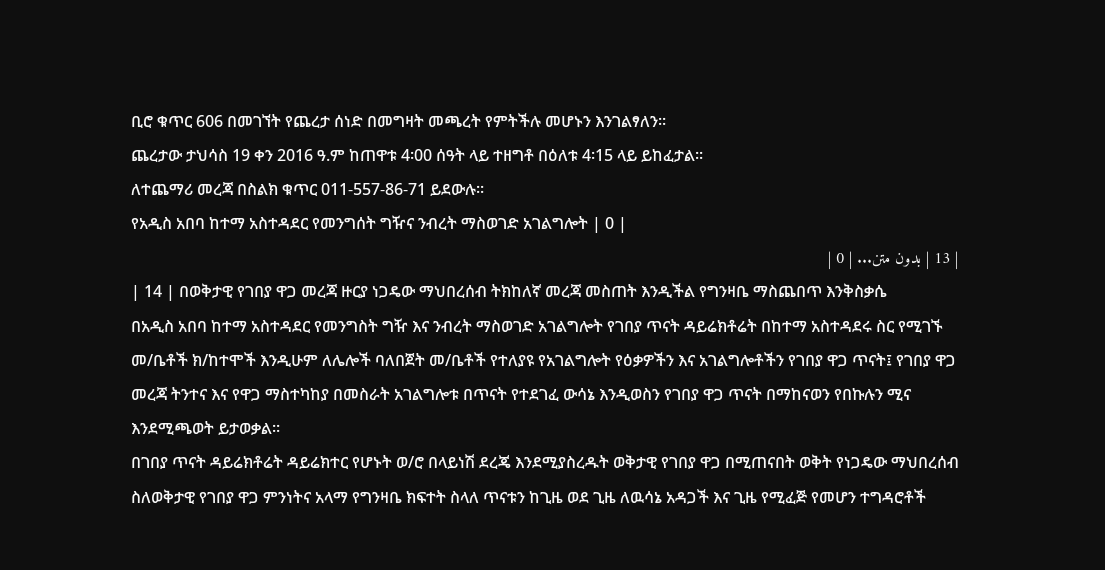ቢሮ ቁጥር 606 በመገኘት የጨረታ ሰነድ በመግዛት መጫረት የምትችሉ መሆኑን እንገልፃለን፡፡
ጨረታው ታህሳስ 19 ቀን 2016 ዓ.ም ከጠዋቱ 4፡00 ሰዓት ላይ ተዘግቶ በዕለቱ 4፡15 ላይ ይከፈታል፡፡
ለተጨማሪ መረጃ በስልክ ቁጥር 011-557-86-71 ይደውሉ፡፡
የአዲስ አበባ ከተማ አስተዳደር የመንግሰት ግዥና ንብረት ማስወገድ አገልግሎት | 0 |
| 13 | بدون متن... | 0 |
| 14 | በወቅታዊ የገበያ ዋጋ መረጃ ዙርያ ነጋዴው ማህበረሰብ ትክከለኛ መረጃ መስጠት እንዲችል የግንዛቤ ማስጨበጥ እንቅስቃሴ
በአዲስ አበባ ከተማ አስተዳደር የመንግስት ግዥ እና ንብረት ማስወገድ አገልግሎት የገበያ ጥናት ዳይሬክቶሬት በከተማ አስተዳደሩ ስር የሚገኙ መ/ቤቶች ክ/ከተሞች እንዲሁም ለሌሎች ባለበጀት መ/ቤቶች የተለያዩ የአገልግሎት የዕቃዎችን እና አገልግሎቶችን የገበያ ዋጋ ጥናት፤ የገበያ ዋጋ መረጃ ትንተና እና የዋጋ ማስተካከያ በመስራት አገልግሎቱ በጥናት የተደገፈ ውሳኔ እንዲወስን የገበያ ዋጋ ጥናት በማከናወን የበኩሉን ሚና እንደሚጫወት ይታወቃል፡፡
በገበያ ጥናት ዳይሬክቶሬት ዳይሬክተር የሆኑት ወ/ሮ በላይነሽ ደረጄ እንደሚያስረዱት ወቅታዊ የገበያ ዋጋ በሚጠናበት ወቅት የነጋዴው ማህበረሰብ ስለወቅታዊ የገበያ ዋጋ ምንነትና አላማ የግንዛቤ ክፍተት ስላለ ጥናቱን ከጊዜ ወደ ጊዜ ለዉሳኔ አዳጋች እና ጊዜ የሚፈጅ የመሆን ተግዳሮቶች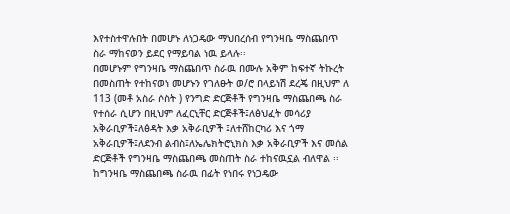እየተስተዋሉበት በመሆኑ ለነጋዴው ማህበረሰብ የግንዛቤ ማስጨበጥ ስራ ማከናወን ይደር የማይባል ነዉ ይላሉ፡፡
በመሆኑም የግንዛቤ ማስጨበጥ ስራዉ በሙሉ አቅም ከፍተኛ ትኩረት በመስጠት የተከናወነ መሆኑን የገለፁት ወ/ሮ በላይነሽ ደረጄ በዚህም ለ 113 (መቶ አስራ ሶስት ) የንግድ ድርጅቶች የግንዛቤ ማስጨበጫ ስራ የተሰራ ሲሆን በዚህም ለፈርኒቸር ድርጅቶች፤ለፅህፈት መሳሪያ አቅራቢዎች፤ለፅዳት እቃ አቅራቢዎች ፤ለተሸከርካሪ እና ጎማ አቅራቢዎች፤ለደንብ ልብስ፤ለኤሌክትሮኒክስ እቃ አቅራቢዎች እና መሰል ድርጅቶች የግንዛቤ ማስጨበጫ መስጠት ስራ ተከናዉኗል ብለዋል ፡፡
ከግንዛቤ ማስጨበጫ ስራዉ በፊት የነበሩ የነጋዴው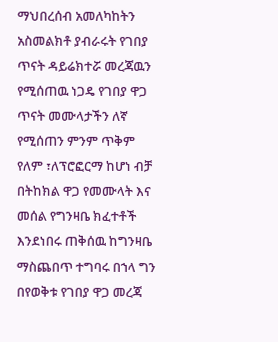ማህበረሰብ አመለካከትን አስመልክቶ ያብራሩት የገበያ ጥናት ዳይሬክተሯ መረጃዉን የሚሰጠዉ ነጋዴ የገበያ ዋጋ ጥናት መሙላታችን ለኛ የሚሰጠን ምንም ጥቅም የለም ፣ለፕሮፎርማ ከሆነ ብቻ በትከክል ዋጋ የመሙላት እና መሰል የግንዛቤ ክፈተቶች እንደነበሩ ጠቅሰዉ ከግንዛቤ ማስጨበጥ ተግባሩ በኀላ ግን በየወቅቱ የገበያ ዋጋ መረጃ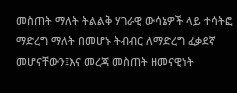መስጠት ማለት ትልልቅ ሃገራዊ ውሳኔዎች ላይ ተሳትፎ ማድረግ ማለት በመሆኑ ትብብር ለማድረግ ፈቃደኛ መሆናቸውን፤እና መረጃ መስጠት ዘመናዊነት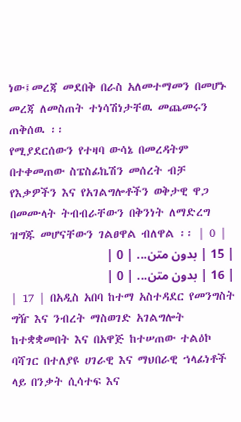ነው፤መረጃ መደበቅ በራስ አለመተማመን በመሆኑ መረጃ ለመስጠት ተነሳሽነታቸዉ መጨመሩን ጠቅሰዉ ፡፡
የሚያደርሰውን የተዛባ ውሳኔ በመረዳትም በተቀመጠው ስፔስፊኬሽን መሰረት ብቻ የእቃዎችን እና የአገልግሎቶችን ወቅታዊ ዋጋ በመሙላት ትብብራቸውን በቅንነት ለማድረግ ዝግጁ መሆናቸውን ገልፀዋል ብለዋል ፡፡ | 0 |
| 15 | بدون متن... | 0 |
| 16 | بدون متن... | 0 |
| 17 | በአዲስ አበባ ከተማ አስተዳደር የመንግስት ግዥ እና ንብረት ማስወገድ አገልግሎት ከተቋቋመበት እና በአዋጅ ከተሠጠው ተልዕኮ ባሻገር በተለያዩ ሀገራዊ እና ማህበራዊ ኀላፊነቶች ላይ በንቃት ሲሳተፍ እና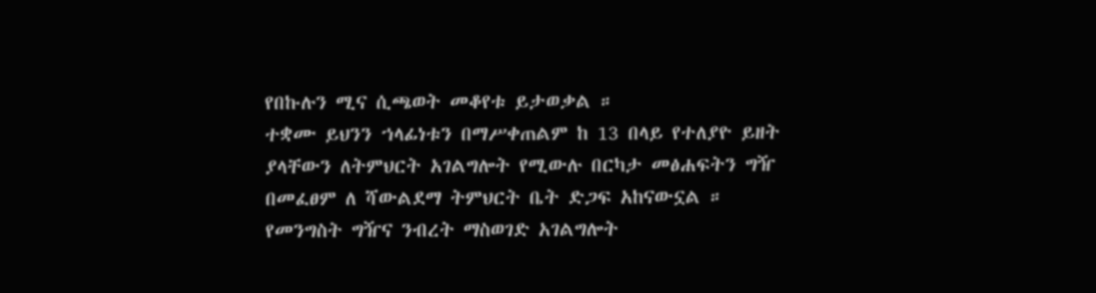የበኩሉን ሚና ሲጫወት መቆየቱ ይታወቃል ።
ተቋሙ ይህንን ኀላፊነቱን በማሥቀጠልም ከ 13 በላይ የተለያዮ ይዘት ያላቸውን ለትምህርት አገልግሎት የሚውሉ በርካታ መፅሐፍትን ግዥ በመፈፀም ለ ሻውልደማ ትምህርት ቤት ድጋፍ አከናውኗል ።
የመንግስት ግዥና ንብረት ማስወገድ አገልግሎት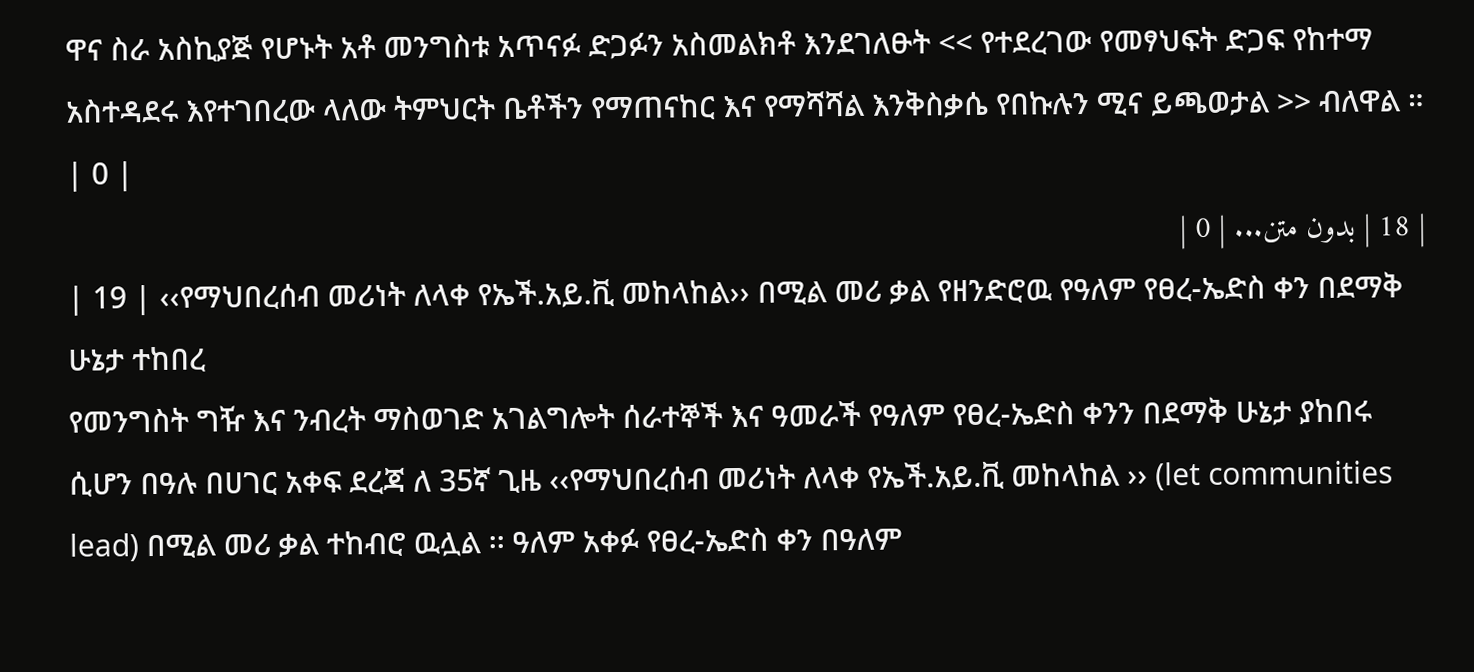ዋና ስራ አስኪያጅ የሆኑት አቶ መንግስቱ አጥናፉ ድጋፉን አስመልክቶ እንደገለፁት << የተደረገው የመፃህፍት ድጋፍ የከተማ አስተዳደሩ እየተገበረው ላለው ትምህርት ቤቶችን የማጠናከር እና የማሻሻል እንቅስቃሴ የበኩሉን ሚና ይጫወታል >> ብለዋል ። | 0 |
| 18 | بدون متن... | 0 |
| 19 | ‹‹የማህበረሰብ መሪነት ለላቀ የኤች.አይ.ቪ መከላከል›› በሚል መሪ ቃል የዘንድሮዉ የዓለም የፀረ-ኤድስ ቀን በደማቅ ሁኔታ ተከበረ
የመንግስት ግዥ እና ንብረት ማስወገድ አገልግሎት ሰራተኞች እና ዓመራች የዓለም የፀረ-ኤድስ ቀንን በደማቅ ሁኔታ ያከበሩ ሲሆን በዓሉ በሀገር አቀፍ ደረጃ ለ 35ኛ ጊዜ ‹‹የማህበረሰብ መሪነት ለላቀ የኤች.አይ.ቪ መከላከል ›› (let communities lead) በሚል መሪ ቃል ተከብሮ ዉሏል ፡፡ ዓለም አቀፉ የፀረ-ኤድስ ቀን በዓለም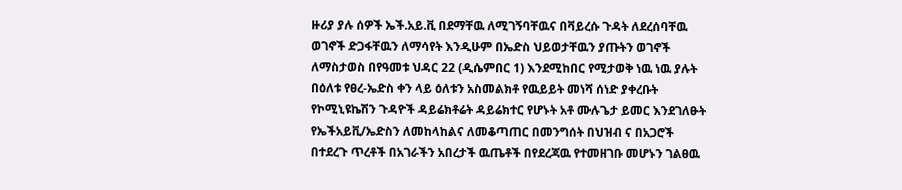ዙሪያ ያሉ ሰዎች ኤች.አይ.ቪ በደማቸዉ ለሚገኝባቸዉና በቫይረሱ ጉዳት ለደረሰባቸዉ ወገኖች ድጋፋቸዉን ለማሳየት እንዲሁም በኤድስ ህይወታቸዉን ያጡትን ወገኖች ለማስታወስ በየዓመቱ ህዳር 22 (ዲሴምበር 1) እንደሚከበር የሚታወቅ ነዉ ነዉ ያሉት በዕለቱ የፀረ-ኤድስ ቀን ላይ ዕለቱን አስመልክቶ የዉይይት መነሻ ሰነድ ያቀረቡት የኮሚኒዩኬሽን ጉዳዮች ዳይሬክቶሬት ዳይሬክተር የሆኑት አቶ ሙሉጌታ ይመር እንደገለፁት የኤችአይቪ/ኤድስን ለመከላከልና ለመቆጣጠር በመንግሰት በህዝብ ና በአጋሮች በተደረጉ ጥረቶች በአገራችን አበረታች ዉጤቶች በየደረጃዉ የተመዘገቡ መሆኑን ገልፀዉ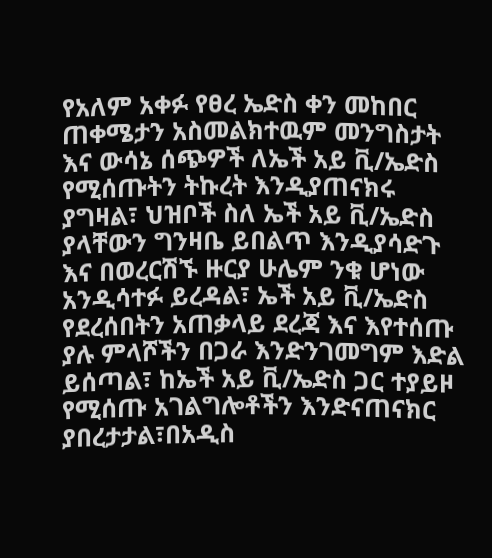የአለም አቀፉ የፀረ ኤድስ ቀን መከበር ጠቀሜታን አስመልክተዉም መንግስታት እና ውሳኔ ሰጭዎች ለኤች አይ ቪ/ኤድስ የሚሰጡትን ትኩረት እንዲያጠናክሩ ያግዛል፣ ህዝቦች ስለ ኤች አይ ቪ/ኤድስ ያላቸውን ግንዛቤ ይበልጥ እንዲያሳድጉ እና በወረርሽኙ ዙርያ ሁሌም ንቁ ሆነው አንዲሳተፉ ይረዳል፣ ኤች አይ ቪ/ኤድስ የደረሰበትን አጠቃላይ ደረጃ እና እየተሰጡ ያሉ ምላሾችን በጋራ እንድንገመግም እድል ይሰጣል፣ ከኤች አይ ቪ/ኤድስ ጋር ተያይዞ የሚሰጡ አገልግሎቶችን እንድናጠናክር ያበረታታል፣በአዲስ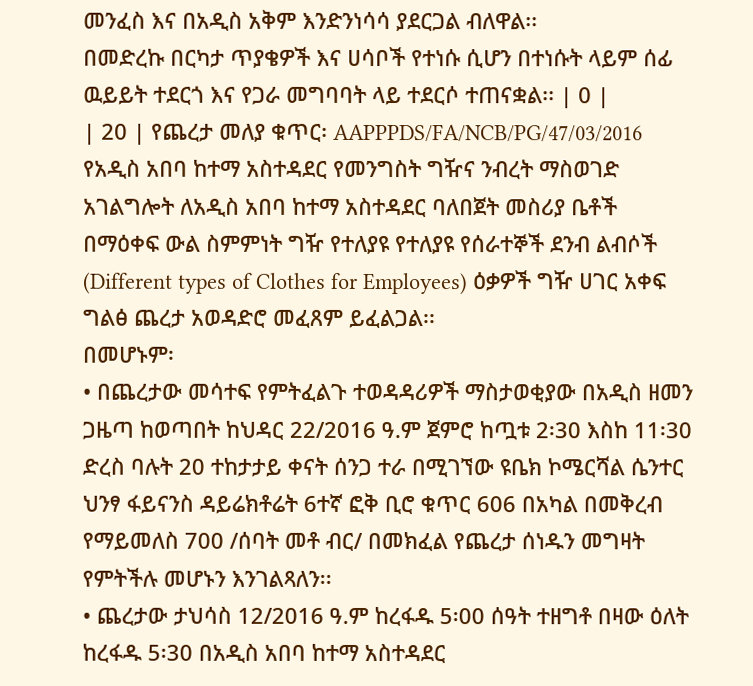መንፈስ እና በአዲስ አቅም እንድንነሳሳ ያደርጋል ብለዋል፡፡
በመድረኩ በርካታ ጥያቄዎች እና ሀሳቦች የተነሱ ሲሆን በተነሱት ላይም ሰፊ ዉይይት ተደርጎ እና የጋራ መግባባት ላይ ተደርሶ ተጠናቋል፡፡ | 0 |
| 20 | የጨረታ መለያ ቁጥር፡ AAPPPDS/FA/NCB/PG/47/03/2016
የአዲስ አበባ ከተማ አስተዳደር የመንግስት ግዥና ንብረት ማስወገድ አገልግሎት ለአዲስ አበባ ከተማ አስተዳደር ባለበጀት መስሪያ ቤቶች በማዕቀፍ ውል ስምምነት ግዥ የተለያዩ የተለያዩ የሰራተኞች ደንብ ልብሶች (Different types of Clothes for Employees) ዕቃዎች ግዥ ሀገር አቀፍ ግልፅ ጨረታ አወዳድሮ መፈጸም ይፈልጋል፡፡
በመሆኑም፡
• በጨረታው መሳተፍ የምትፈልጉ ተወዳዳሪዎች ማስታወቂያው በአዲስ ዘመን ጋዜጣ ከወጣበት ከህዳር 22/2016 ዓ.ም ጀምሮ ከጧቱ 2፡30 እስከ 11፡30 ድረስ ባሉት 20 ተከታታይ ቀናት ሰንጋ ተራ በሚገኘው ዩቤክ ኮሜርሻል ሴንተር ህንፃ ፋይናንስ ዳይሬክቶሬት 6ተኛ ፎቅ ቢሮ ቁጥር 606 በአካል በመቅረብ የማይመለስ 700 /ሰባት መቶ ብር/ በመክፈል የጨረታ ሰነዱን መግዛት የምትችሉ መሆኑን እንገልጻለን፡፡
• ጨረታው ታህሳስ 12/2016 ዓ.ም ከረፋዱ 5፡00 ሰዓት ተዘግቶ በዛው ዕለት ከረፋዱ 5፡30 በአዲስ አበባ ከተማ አስተዳደር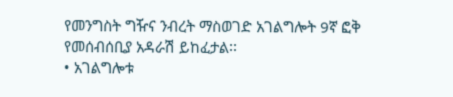የመንግስት ግዥና ንብረት ማስወገድ አገልግሎት 9ኛ ፎቅ የመሰብሰቢያ አዳራሽ ይከፈታል፡፡
• አገልግሎቱ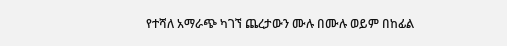የተሻለ አማራጭ ካገኘ ጨረታውን ሙሉ በሙሉ ወይም በከፊል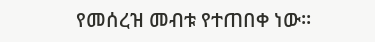የመሰረዝ መብቱ የተጠበቀ ነው፡፡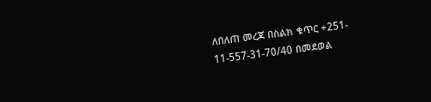ለበለጠ መረጃ በስልክ ቁጥር +251- 11-557-31-70/40 በመደወል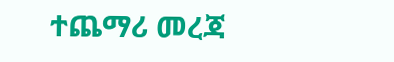ተጨማሪ መረጃ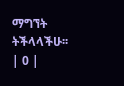ማግኘት ትችላላችሁ፡፡ | 0 |